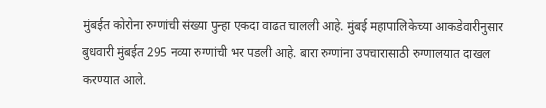मुंबईत कोरोना रुग्णांची संख्या पुन्हा एकदा वाढत चालली आहे. मुंबई महापालिकेच्या आकडेवारीनुसार बुधवारी मुंबईत 295 नव्या रुग्णांची भर पडली आहे. बारा रुग्णांना उपचारासाठी रुग्णालयात दाखल करण्यात आले.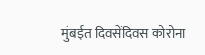मुंबईत दिवसेंदिवस कोरोना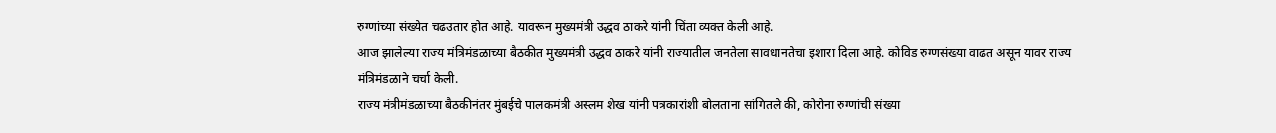रुग्णांच्या संख्येत चढउतार होत आहे. यावरून मुख्यमंत्री उद्धव ठाकरे यांनी चिंता व्यक्त केली आहे.
आज झालेल्या राज्य मंत्रिमंडळाच्या बैठकीत मुख्यमंत्री उद्धव ठाकरे यांनी राज्यातील जनतेला सावधानतेचा इशारा दिला आहे. कोविड रुग्णसंख्या वाढत असून यावर राज्य मंत्रिमंडळाने चर्चा केली.
राज्य मंत्रीमंडळाच्या बैठकीनंतर मुंबईचे पालकमंत्री अस्लम शेख यांनी पत्रकारांशी बोलताना सांगितले की, कोरोना रुग्णांची संख्या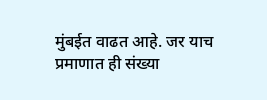मुंबईत वाढत आहे. जर याच प्रमाणात ही संख्या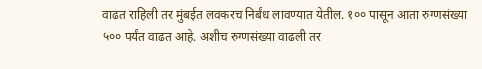वाढत राहिली तर मुंबईत लवकरच निर्बंध लावण्यात येतील. १०० पासून आता रुग्णसंख्या ५०० पर्यंत वाढत आहे. अशीच रुग्णसंख्या वाढली तर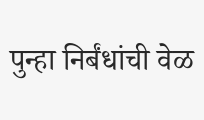पुन्हा निर्बंधांची वेळ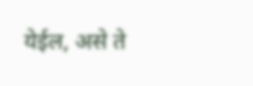येईल, असे ते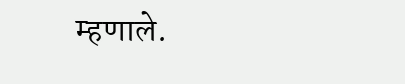म्हणाले.